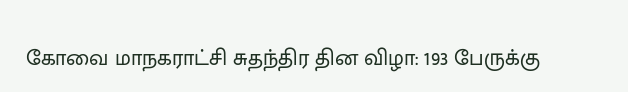கோவை மாநகராட்சி சுதந்திர தின விழா: 193 பேருக்கு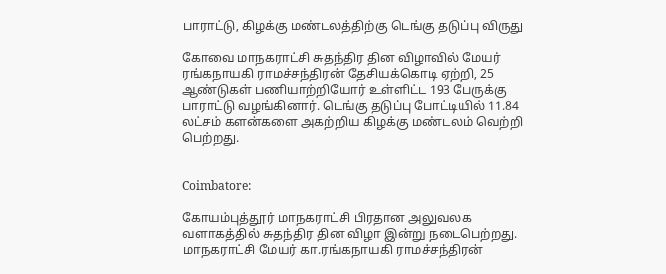பாராட்டு, கிழக்கு மண்டலத்திற்கு டெங்கு தடுப்பு விருது

கோவை மாநகராட்சி சுதந்திர தின விழாவில் மேயர் ரங்கநாயகி ராமச்சந்திரன் தேசியக்கொடி ஏற்றி, 25 ஆண்டுகள் பணியாற்றியோர் உள்ளிட்ட 193 பேருக்கு பாராட்டு வழங்கினார். டெங்கு தடுப்பு போட்டியில் 11.84 லட்சம் களன்களை அகற்றிய கிழக்கு மண்டலம் வெற்றி பெற்றது.


Coimbatore:

கோயம்புத்தூர் மாநகராட்சி பிரதான அலுவலக வளாகத்தில் சுதந்திர தின விழா இன்று நடைபெற்றது. மாநகராட்சி மேயர் கா.ரங்கநாயகி ராமச்சந்திரன்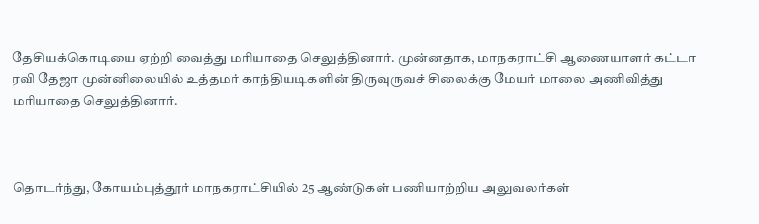தேசியக்கொடியை ஏற்றி வைத்து மரியாதை செலுத்தினார். முன்னதாக, மாநகராட்சி ஆணையாளர் கட்டா ரவி தேஜா முன்னிலையில் உத்தமர் காந்தியடிகளின் திருவுருவச் சிலைக்கு மேயர் மாலை அணிவித்து மரியாதை செலுத்தினார்.



தொடர்ந்து, கோயம்புத்தூர் மாநகராட்சியில் 25 ஆண்டுகள் பணியாற்றிய அலுவலர்கள்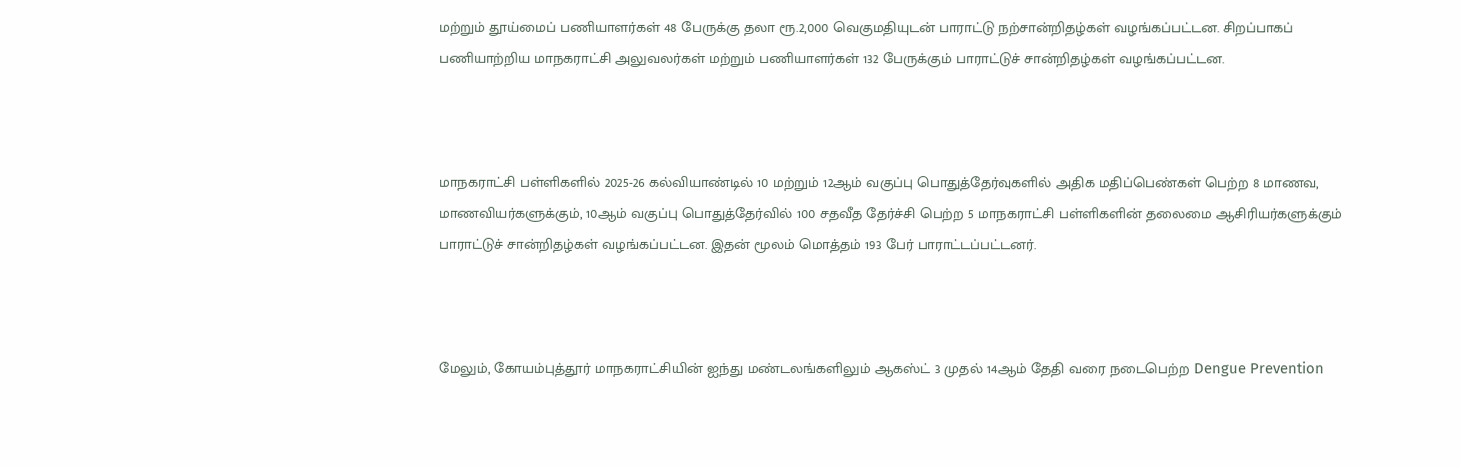மற்றும் தூய்மைப் பணியாளர்கள் 48 பேருக்கு தலா ரூ.2,000 வெகுமதியுடன் பாராட்டு நற்சான்றிதழ்கள் வழங்கப்பட்டன. சிறப்பாகப் பணியாற்றிய மாநகராட்சி அலுவலர்கள் மற்றும் பணியாளர்கள் 132 பேருக்கும் பாராட்டுச் சான்றிதழ்கள் வழங்கப்பட்டன.



மாநகராட்சி பள்ளிகளில் 2025-26 கல்வியாண்டில் 10 மற்றும் 12ஆம் வகுப்பு பொதுத்தேர்வுகளில் அதிக மதிப்பெண்கள் பெற்ற 8 மாணவ, மாணவியர்களுக்கும், 10ஆம் வகுப்பு பொதுத்தேர்வில் 100 சதவீத தேர்ச்சி பெற்ற 5 மாநகராட்சி பள்ளிகளின் தலைமை ஆசிரியர்களுக்கும் பாராட்டுச் சான்றிதழ்கள் வழங்கப்பட்டன. இதன் மூலம் மொத்தம் 193 பேர் பாராட்டப்பட்டனர்.



மேலும், கோயம்புத்தூர் மாநகராட்சியின் ஐந்து மண்டலங்களிலும் ஆகஸ்ட் 3 முதல் 14ஆம் தேதி வரை நடைபெற்ற Dengue Prevention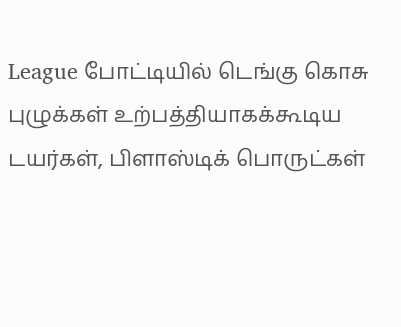League போட்டியில் டெங்கு கொசு புழுக்கள் உற்பத்தியாகக்கூடிய டயர்கள், பிளாஸ்டிக் பொருட்கள்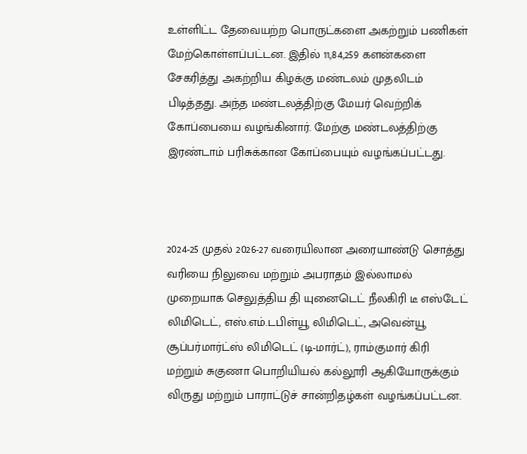உள்ளிட்ட தேவையற்ற பொருட்களை அகற்றும் பணிகள் மேற்கொள்ளப்பட்டன. இதில் 11,84,259 களன்களை சேகரித்து அகற்றிய கிழக்கு மண்டலம் முதலிடம் பிடித்தது. அந்த மண்டலத்திற்கு மேயர் வெற்றிக் கோப்பையை வழங்கினார். மேற்கு மண்டலத்திற்கு இரண்டாம் பரிசுக்கான கோப்பையும் வழங்கப்பட்டது.



2024-25 முதல் 2026-27 வரையிலான அரையாண்டு சொத்து வரியை நிலுவை மற்றும் அபராதம் இல்லாமல் முறையாக செலுத்திய தி யுனைடெட் நீலகிரி டீ எஸ்டேட் லிமிடெட், எஸ்.எம்.டபிள்யூ லிமிடெட், அவென்யூ சூப்பர்மார்ட்ஸ் லிமிடெட் (டி-மார்ட்), ராம்குமார் கிரி மற்றும் சுகுணா பொறியியல் கல்லூரி ஆகியோருக்கும் விருது மற்றும் பாராட்டுச் சான்றிதழ்கள் வழங்கப்பட்டன.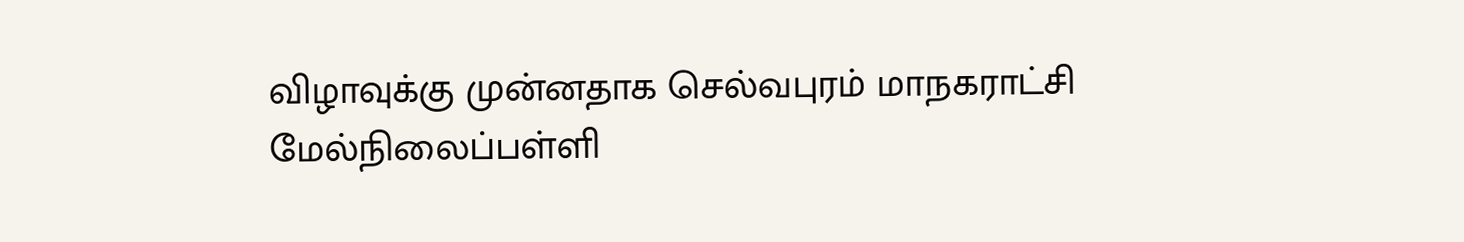விழாவுக்கு முன்னதாக செல்வபுரம் மாநகராட்சி மேல்நிலைப்பள்ளி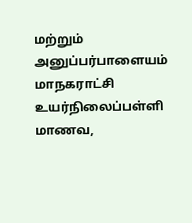மற்றும் அனுப்பர்பாளையம் மாநகராட்சி உயர்நிலைப்பள்ளி மாணவ,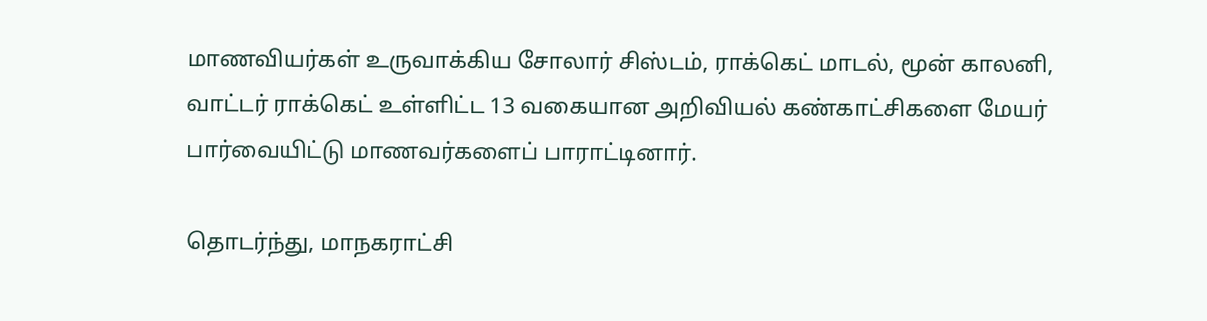மாணவியர்கள் உருவாக்கிய சோலார் சிஸ்டம், ராக்கெட் மாடல், மூன் காலனி, வாட்டர் ராக்கெட் உள்ளிட்ட 13 வகையான அறிவியல் கண்காட்சிகளை மேயர் பார்வையிட்டு மாணவர்களைப் பாராட்டினார்.

தொடர்ந்து, மாநகராட்சி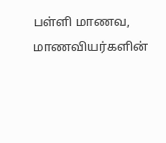பள்ளி மாணவ, மாணவியர்களின்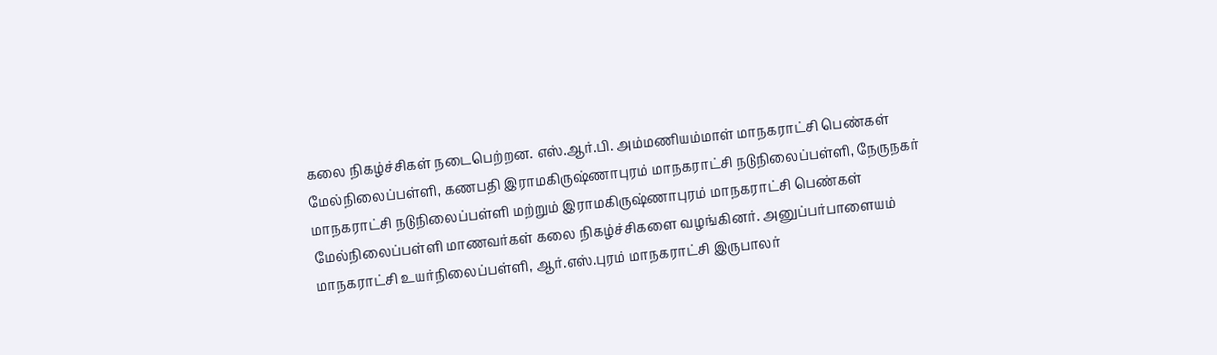கலை நிகழ்ச்சிகள் நடைபெற்றன. எஸ்.ஆர்.பி. அம்மணியம்மாள் மாநகராட்சி பெண்கள் மேல்நிலைப்பள்ளி, கணபதி இராமகிருஷ்ணாபுரம் மாநகராட்சி நடுநிலைப்பள்ளி, நேருநகர் மாநகராட்சி நடுநிலைப்பள்ளி மற்றும் இராமகிருஷ்ணாபுரம் மாநகராட்சி பெண்கள் மேல்நிலைப்பள்ளி மாணவர்கள் கலை நிகழ்ச்சிகளை வழங்கினர். அனுப்பர்பாளையம் மாநகராட்சி உயர்நிலைப்பள்ளி, ஆர்.எஸ்.புரம் மாநகராட்சி இருபாலர்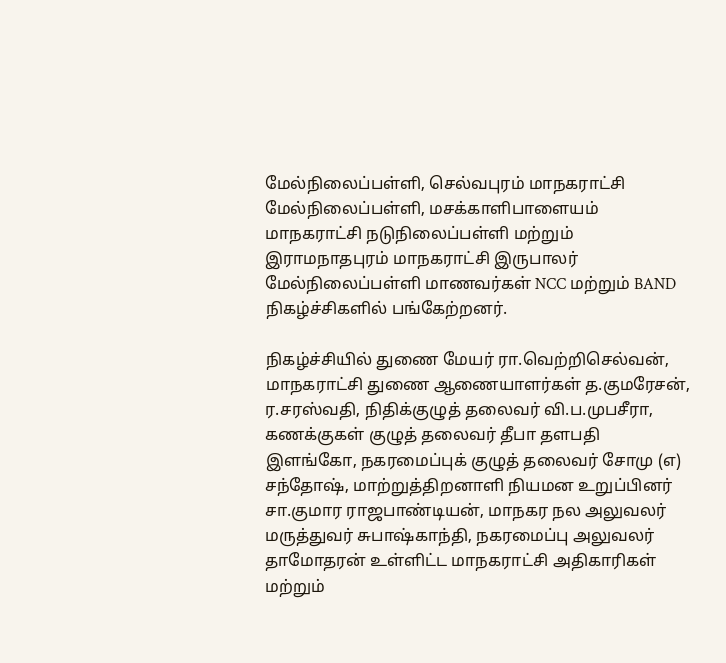மேல்நிலைப்பள்ளி, செல்வபுரம் மாநகராட்சி மேல்நிலைப்பள்ளி, மசக்காளிபாளையம் மாநகராட்சி நடுநிலைப்பள்ளி மற்றும் இராமநாதபுரம் மாநகராட்சி இருபாலர் மேல்நிலைப்பள்ளி மாணவர்கள் NCC மற்றும் BAND நிகழ்ச்சிகளில் பங்கேற்றனர்.

நிகழ்ச்சியில் துணை மேயர் ரா.வெற்றிசெல்வன், மாநகராட்சி துணை ஆணையாளர்கள் த.குமரேசன், ர.சரஸ்வதி, நிதிக்குழுத் தலைவர் வி.ப.முபசீரா, கணக்குகள் குழுத் தலைவர் தீபா தளபதி இளங்கோ, நகரமைப்புக் குழுத் தலைவர் சோமு (எ) சந்தோஷ், மாற்றுத்திறனாளி நியமன உறுப்பினர் சா.குமார ராஜபாண்டியன், மாநகர நல அலுவலர் மருத்துவர் சுபாஷ்காந்தி, நகரமைப்பு அலுவலர் தாமோதரன் உள்ளிட்ட மாநகராட்சி அதிகாரிகள் மற்றும்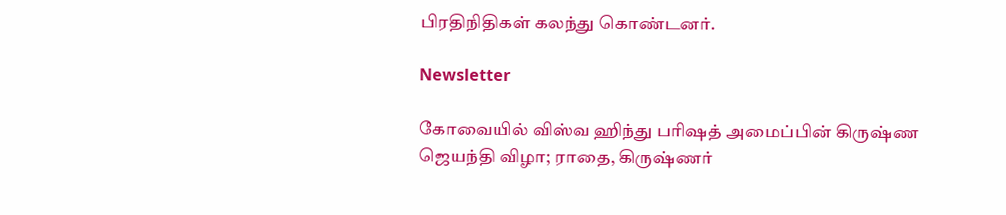பிரதிநிதிகள் கலந்து கொண்டனர்.

Newsletter

கோவையில் விஸ்வ ஹிந்து பரிஷத் அமைப்பின் கிருஷ்ண ஜெயந்தி விழா; ராதை, கிருஷ்ணர்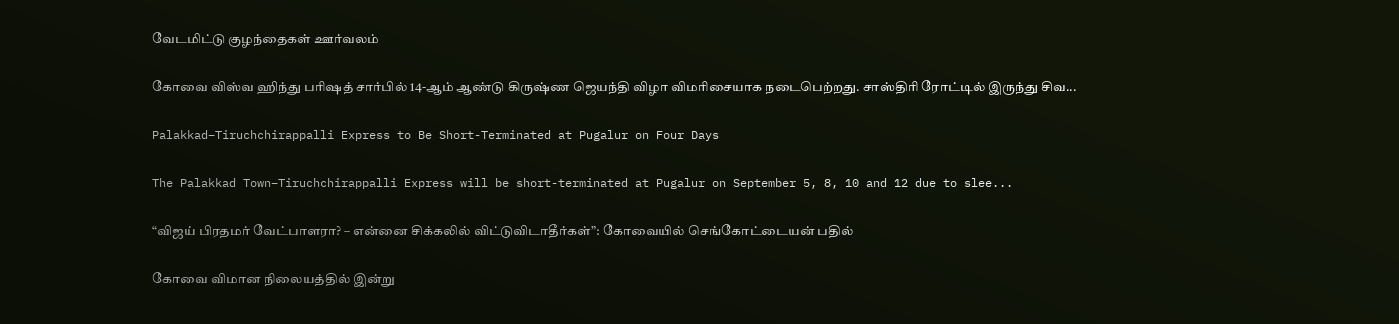வேடமிட்டு குழந்தைகள் ஊர்வலம்

கோவை விஸ்வ ஹிந்து பரிஷத் சார்பில் 14-ஆம் ஆண்டு கிருஷ்ண ஜெயந்தி விழா விமரிசையாக நடைபெற்றது. சாஸ்திரி ரோட்டில் இருந்து சிவ...

Palakkad–Tiruchchirappalli Express to Be Short-Terminated at Pugalur on Four Days

The Palakkad Town–Tiruchchirappalli Express will be short-terminated at Pugalur on September 5, 8, 10 and 12 due to slee...

“விஜய் பிரதமர் வேட்பாளரா? – என்னை சிக்கலில் விட்டுவிடாதீர்கள்”: கோவையில் செங்கோட்டையன் பதில்

கோவை விமான நிலையத்தில் இன்று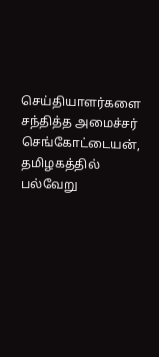செய்தியாளர்களை சந்தித்த அமைச்சர் செங்கோட்டையன், தமிழகத்தில் பல்வேறு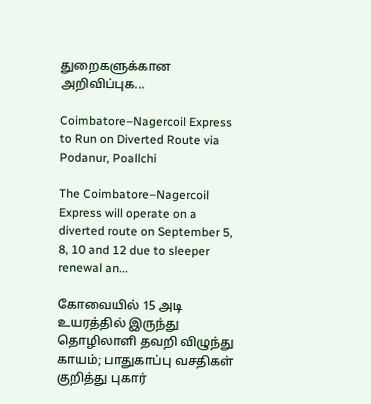துறைகளுக்கான அறிவிப்புக...

Coimbatore–Nagercoil Express to Run on Diverted Route via Podanur, Poallchi

The Coimbatore–Nagercoil Express will operate on a diverted route on September 5, 8, 10 and 12 due to sleeper renewal an...

கோவையில் 15 அடி உயரத்தில் இருந்து தொழிலாளி தவறி விழுந்து காயம்; பாதுகாப்பு வசதிகள் குறித்து புகார்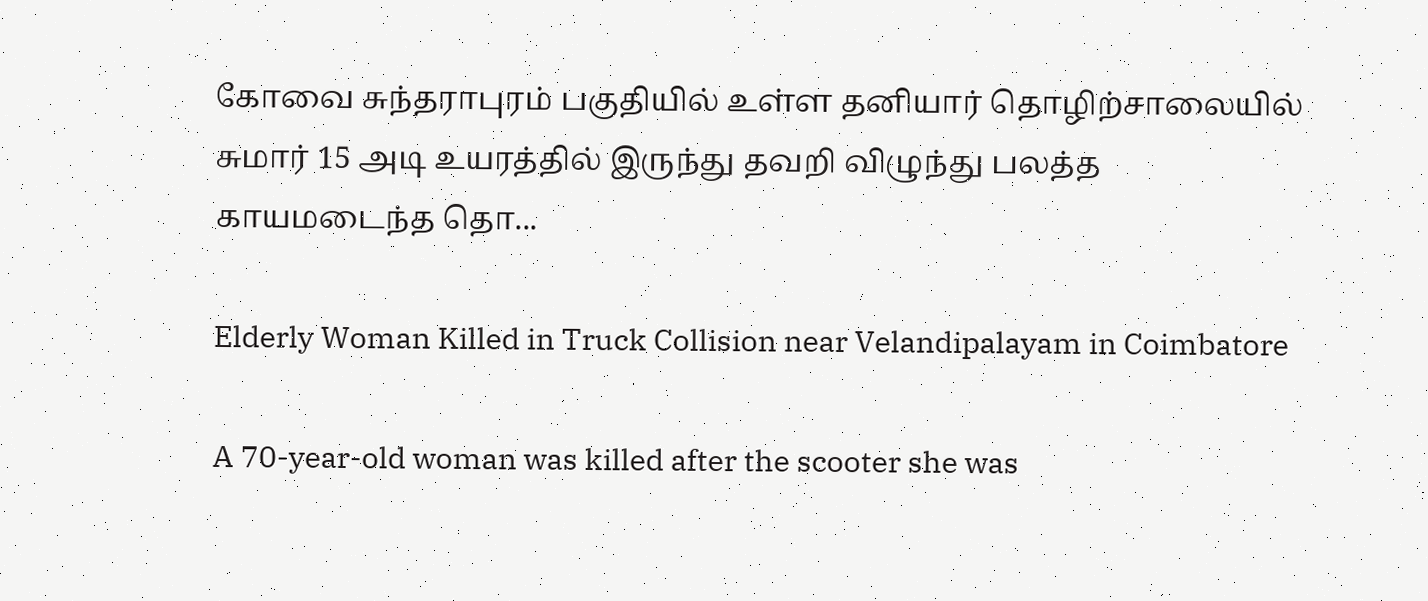கோவை சுந்தராபுரம் பகுதியில் உள்ள தனியார் தொழிற்சாலையில் சுமார் 15 அடி உயரத்தில் இருந்து தவறி விழுந்து பலத்த காயமடைந்த தொ...

Elderly Woman Killed in Truck Collision near Velandipalayam in Coimbatore

A 70-year-old woman was killed after the scooter she was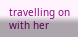travelling on with her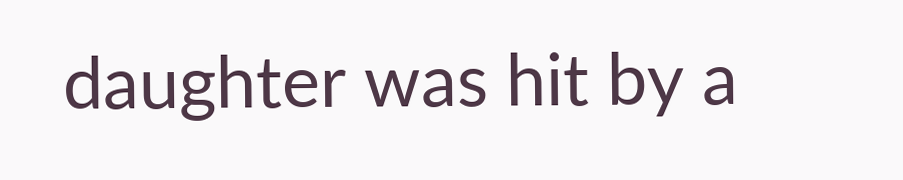daughter was hit by a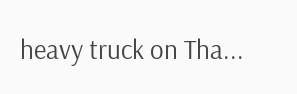heavy truck on Tha...